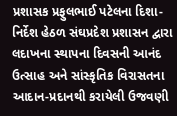પ્રશાસક પ્રફુલભાઈ પટેલના દિશા-નિર્દેશ હેઠળ સંઘપ્રદેશ પ્રશાસન દ્વારા લદાખના સ્થાપના દિવસની આનંદ ઉત્સાહ અને સાંસ્કૃતિક વિરાસતના આદાન-પ્રદાનથી કરાયેલી ઉજવણી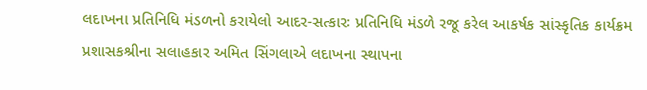લદાખના પ્રતિનિધિ મંડળનો કરાયેલો આદર-સત્કારઃ પ્રતિનિધિ મંડળે રજૂ કરેલ આકર્ષક સાંસ્કૃતિક કાર્યક્રમ પ્રશાસકશ્રીના સલાહકાર અમિત સિંગલાએ લદાખના સ્થાપના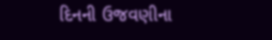દિનની ઉજવણીના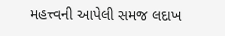મહત્ત્વની આપેલી સમજ લદાખ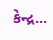કેન્દ્ર...